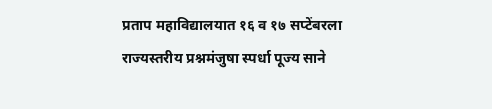प्रताप महाविद्यालयात १६ व १७ सप्टेंबरला राज्यस्तरीय प्रश्नमंजुषा स्पर्धा पूज्य साने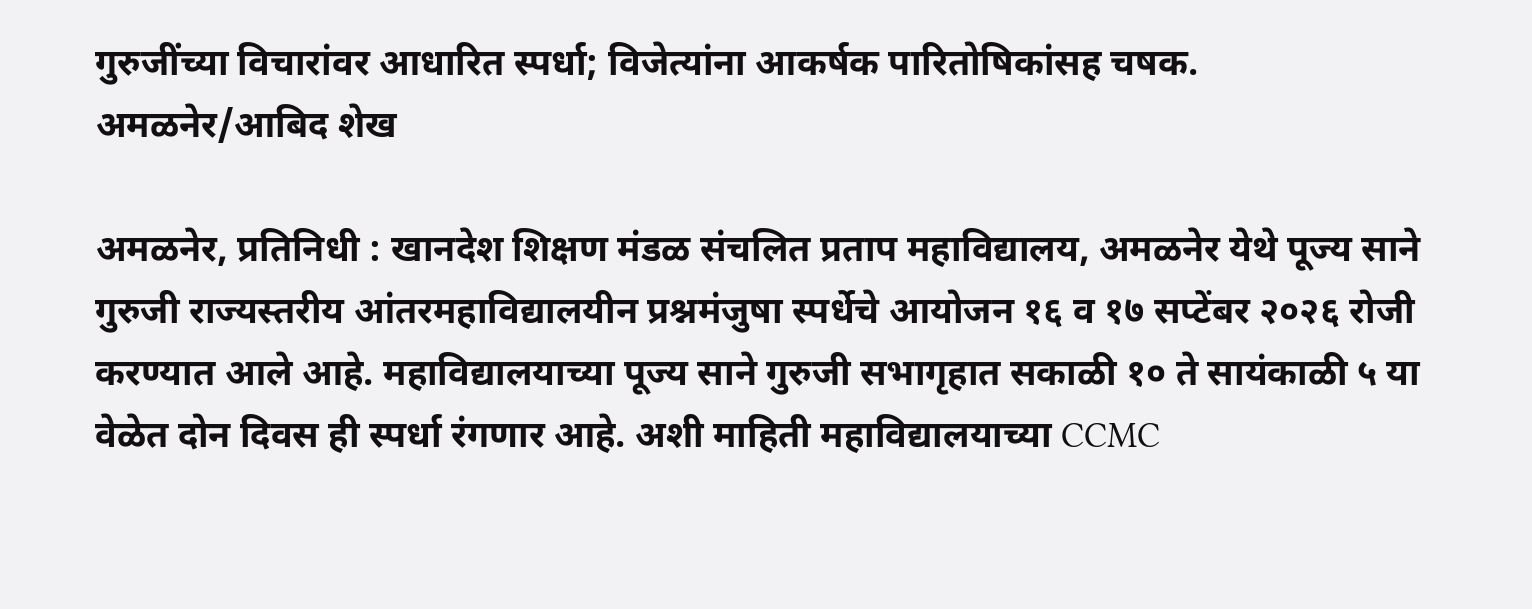गुरुजींच्या विचारांवर आधारित स्पर्धा; विजेत्यांना आकर्षक पारितोषिकांसह चषक.
अमळनेर/आबिद शेख

अमळनेर, प्रतिनिधी : खानदेश शिक्षण मंडळ संचलित प्रताप महाविद्यालय, अमळनेर येथे पूज्य साने गुरुजी राज्यस्तरीय आंतरमहाविद्यालयीन प्रश्नमंजुषा स्पर्धेचे आयोजन १६ व १७ सप्टेंबर २०२६ रोजी करण्यात आले आहे. महाविद्यालयाच्या पूज्य साने गुरुजी सभागृहात सकाळी १० ते सायंकाळी ५ या वेळेत दोन दिवस ही स्पर्धा रंगणार आहे. अशी माहिती महाविद्यालयाच्या CCMC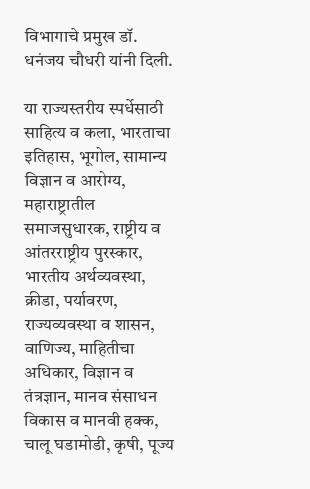विभागाचे प्रमुख डॉ. धनंजय चौधरी यांनी दिली.

या राज्यस्तरीय स्पर्धेसाठी साहित्य व कला, भारताचा इतिहास, भूगोल, सामान्य विज्ञान व आरोग्य, महाराष्ट्रातील समाजसुधारक, राष्ट्रीय व आंतरराष्ट्रीय पुरस्कार, भारतीय अर्थव्यवस्था, क्रीडा, पर्यावरण, राज्यव्यवस्था व शासन, वाणिज्य, माहितीचा अधिकार, विज्ञान व तंत्रज्ञान, मानव संसाधन विकास व मानवी हक्क, चालू घडामोडी, कृषी, पूज्य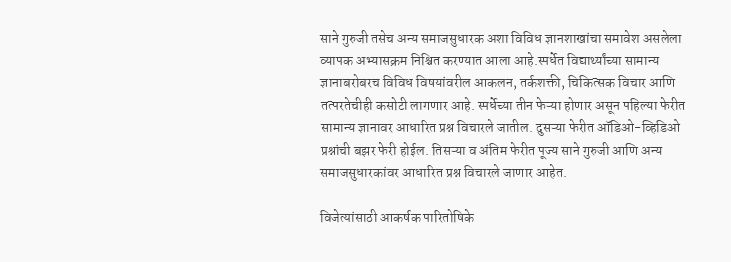साने गुरुजी तसेच अन्य समाजसुधारक अशा विविध ज्ञानशाखांचा समावेश असलेला व्यापक अभ्यासक्रम निश्चित करण्यात आला आहे.स्पर्धेत विद्यार्थ्यांच्या सामान्य ज्ञानाबरोबरच विविध विषयांवरील आकलन, तर्कशक्ती, चिकित्सक विचार आणि तत्परतेचीही कसोटी लागणार आहे. स्पर्धेच्या तीन फेऱ्या होणार असून पहिल्या फेरीत सामान्य ज्ञानावर आधारित प्रश्न विचारले जातील. दुसऱ्या फेरीत ऑडिओ-व्हिडिओ प्रश्नांची बझर फेरी होईल. तिसऱ्या व अंतिम फेरीत पूज्य साने गुरुजी आणि अन्य समाजसुधारकांवर आधारित प्रश्न विचारले जाणार आहेत.

विजेत्यांसाठी आकर्षक पारितोषिके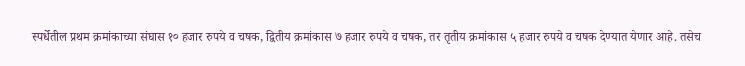स्पर्धेतील प्रथम क्रमांकाच्या संघास १० हजार रुपये व चषक, द्वितीय क्रमांकास ७ हजार रुपये व चषक, तर तृतीय क्रमांकास ५ हजार रुपये व चषक देण्यात येणार आहे. तसेच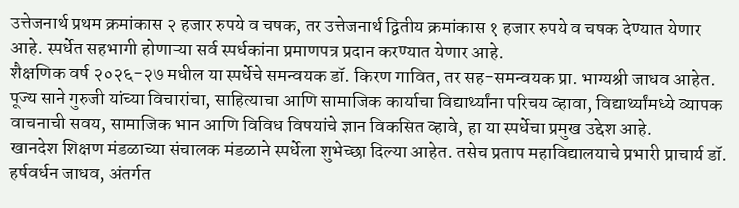उत्तेजनार्थ प्रथम क्रमांकास २ हजार रुपये व चषक, तर उत्तेजनार्थ द्वितीय क्रमांकास १ हजार रुपये व चषक देण्यात येणार आहे. स्पर्धेत सहभागी होणाऱ्या सर्व स्पर्धकांना प्रमाणपत्र प्रदान करण्यात येणार आहे.
शैक्षणिक वर्ष २०२६-२७ मधील या स्पर्धेचे समन्वयक डॉ. किरण गावित, तर सह-समन्वयक प्रा. भाग्यश्री जाधव आहेत. पूज्य साने गुरुजी यांच्या विचारांचा, साहित्याचा आणि सामाजिक कार्याचा विद्यार्थ्यांना परिचय व्हावा, विद्यार्थ्यांमध्ये व्यापक वाचनाची सवय, सामाजिक भान आणि विविध विषयांचे ज्ञान विकसित व्हावे, हा या स्पर्धेचा प्रमुख उद्देश आहे.
खानदेश शिक्षण मंडळाच्या संचालक मंडळाने स्पर्धेला शुभेच्छा दिल्या आहेत. तसेच प्रताप महाविद्यालयाचे प्रभारी प्राचार्य डॉ. हर्षवर्धन जाधव, अंतर्गत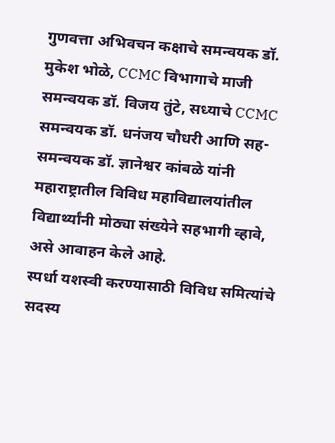गुणवत्ता अभिवचन कक्षाचे समन्वयक डॉ. मुकेश भोळे, CCMC विभागाचे माजी समन्वयक डॉ. विजय तुंटे, सध्याचे CCMC समन्वयक डॉ. धनंजय चौधरी आणि सह-समन्वयक डॉ. ज्ञानेश्वर कांबळे यांनी महाराष्ट्रातील विविध महाविद्यालयांतील विद्यार्थ्यांनी मोठ्या संख्येने सहभागी व्हावे, असे आवाहन केले आहे.
स्पर्धा यशस्वी करण्यासाठी विविध समित्यांचे सदस्य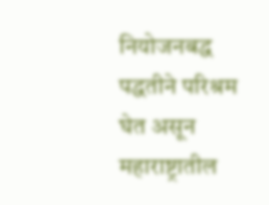नियोजनबद्ध पद्धतीने परिश्रम घेत असून महाराष्ट्रातील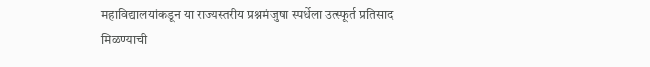महाविद्यालयांकडून या राज्यस्तरीय प्रश्नमंजुषा स्पर्धेला उत्स्फूर्त प्रतिसाद मिळण्याची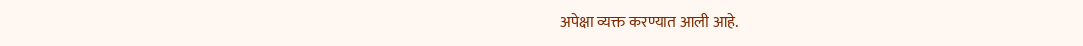अपेक्षा व्यक्त करण्यात आली आहे.